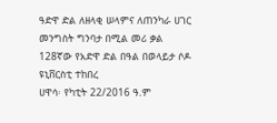ዓድዋ ድል ለዘላቂ ሠላምና ለጠንካራ ሀገር መንግስት ግንባታ በሚል መሪ ቃል 128ኛው የአድዋ ድል በዓል በወላይታ ሶዶ ዩኒቨርስቲ ተከበረ
ሀዋሳ፡ የካቲት 22/2016 ዓ.ም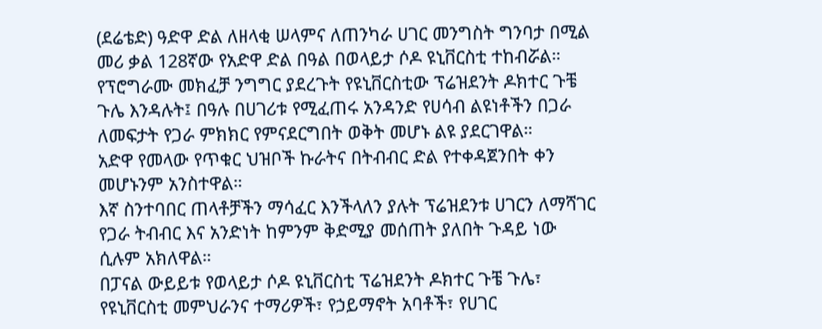(ደሬቴድ) ዓድዋ ድል ለዘላቂ ሠላምና ለጠንካራ ሀገር መንግስት ግንባታ በሚል መሪ ቃል 128ኛው የአድዋ ድል በዓል በወላይታ ሶዶ ዩኒቨርስቲ ተከብሯል።
የፕሮግራሙ መክፈቻ ንግግር ያደረጉት የዩኒቨርስቲው ፕሬዝደንት ዶክተር ጉቼ ጉሌ እንዳሉት፤ በዓሉ በሀገሪቱ የሚፈጠሩ አንዳንድ የሀሳብ ልዩነቶችን በጋራ ለመፍታት የጋራ ምክክር የምናደርግበት ወቅት መሆኑ ልዩ ያደርገዋል።
አድዋ የመላው የጥቁር ህዝቦች ኩራትና በትብብር ድል የተቀዳጀንበት ቀን መሆኑንም አንስተዋል።
እኛ ስንተባበር ጠላቶቻችን ማሳፈር እንችላለን ያሉት ፕሬዝደንቱ ሀገርን ለማሻገር የጋራ ትብብር እና አንድነት ከምንም ቅድሚያ መሰጠት ያለበት ጉዳይ ነው ሲሉም አክለዋል።
በፓናል ውይይቱ የወላይታ ሶዶ ዩኒቨርስቲ ፕሬዝደንት ዶክተር ጉቼ ጉሌ፣ የዩኒቨርስቲ መምህራንና ተማሪዎች፣ የኃይማኖት አባቶች፣ የሀገር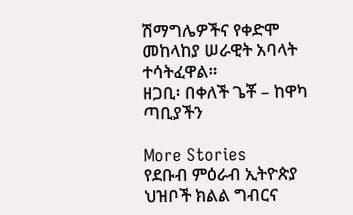ሽማግሌዎችና የቀድሞ መከላከያ ሠራዊት አባላት ተሳትፈዋል።
ዘጋቢ፡ በቀለች ጌቾ – ከዋካ ጣቢያችን

More Stories
የደቡብ ምዕራብ ኢትዮጵያ ህዝቦች ክልል ግብርና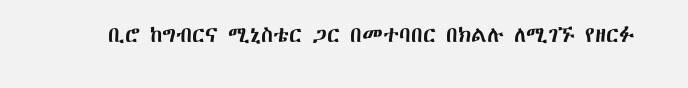ቢሮ ከግብርና ሚኒስቴር ጋር በመተባበር በክልሉ ለሚገኙ የዘርፉ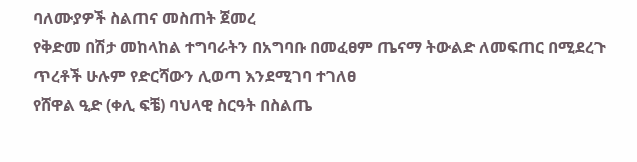ባለሙያዎች ስልጠና መስጠት ጀመረ
የቅድመ በሽታ መከላከል ተግባራትን በአግባቡ በመፈፀም ጤናማ ትውልድ ለመፍጠር በሚደረጉ ጥረቶች ሁሉም የድርሻውን ሊወጣ እንደሚገባ ተገለፀ
የሸዋል ዒድ (ቀሊ ፍቼ) ባህላዊ ስርዓት በስልጤ